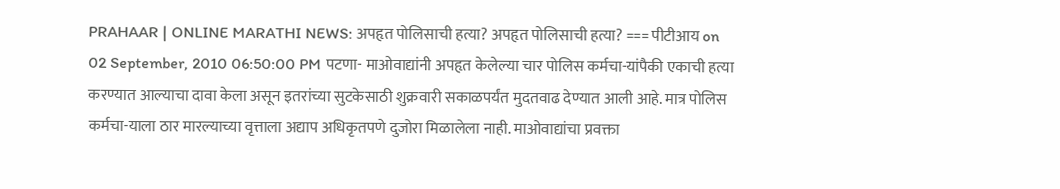PRAHAAR | ONLINE MARATHI NEWS: अपहृत पोलिसाची हत्या? अपहृत पोलिसाची हत्या? === पीटीआय on 02 September, 2010 06:50:00 PM पटणा- माओवाद्यांनी अपहृत केलेल्या चार पोलिस कर्मचा-यांपैकी एकाची हत्या करण्यात आल्याचा दावा केला असून इतरांच्या सुटकेसाठी शुक्रवारी सकाळपर्यंत मुदतवाढ देण्यात आली आहे. मात्र पोलिस कर्मचा-याला ठार मारल्याच्या वृत्ताला अद्याप अधिकृतपणे दुजोरा मिळालेला नाही. माओवाद्यांचा प्रवक्ता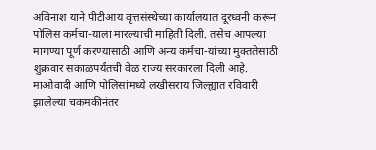अविनाश याने पीटीआय वृत्तसंस्थेच्या कार्यालयात दूरध्वनी करून पोलिस कर्मचा-याला मारल्याची माहिती दिली. तसेच आपल्या मागण्या पूर्ण करण्यासाठी आणि अन्य कर्मचा-यांच्या मुक्ततेसाठी शुक्रवार सकाळपर्यंतची वेळ राज्य सरकारला दिली आहे. माओवादी आणि पोलिसांमध्ये लखीसराय जिल्ह्यात रविवारी झालेल्या चकमकीनंतर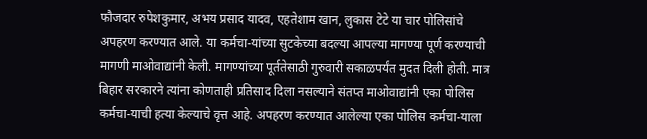फौजदार रुपेशकुमार, अभय प्रसाद यादव, एहतेशाम खान, लुकास टेटे या चार पोलिसांचे अपहरण करण्यात आले. या कर्मचा-यांच्या सुटकेच्या बदल्या आपल्या मागण्या पूर्ण करण्याची मागणी माओवाद्यांनी केली. मागण्यांच्या पूर्ततेसाठी गुरुवारी सकाळपर्यंत मुदत दिली होती. मात्र बिहार सरकारने त्यांना कोणताही प्रतिसाद दिला नसल्याने संतप्त माओवाद्यांनी एका पोलिस कर्मचा-याची हत्या केल्याचे वृत्त आहे. अपहरण करण्यात आलेल्या एका पोलिस कर्मचा-याला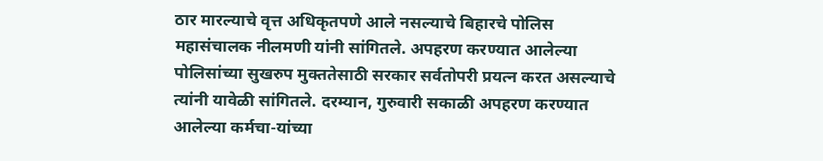ठार मारल्याचे वृत्त अधिकृतपणे आले नसल्याचे बिहारचे पोलिस महासंचालक नीलमणी यांनी सांगितले. अपहरण करण्यात आलेल्या पोलिसांच्या सुखरुप मुक्ततेसाठी सरकार सर्वतोपरी प्रयत्न करत असल्याचे त्यांनी यावेळी सांगितले. दरम्यान, गुरुवारी सकाळी अपहरण करण्यात आलेल्या कर्मचा-यांच्या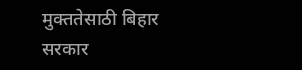मुक्ततेसाठी बिहार सरकार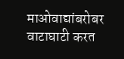माओवाद्यांबरोबर वाटाघाटी करत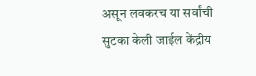असून लवकरच या सर्वांची सुटका केली जाईल केंद्रीय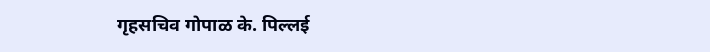गृहसचिव गोपाळ के. पिल्लई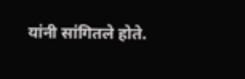यांनी सांगितले होते.